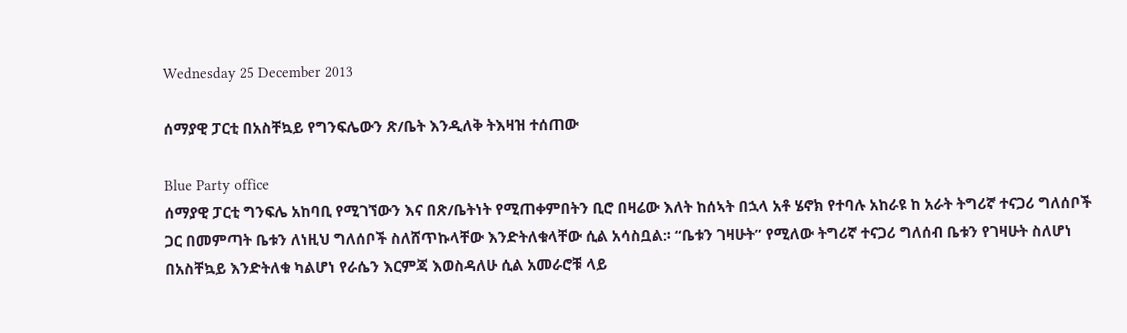Wednesday 25 December 2013

ሰማያዊ ፓርቲ በአስቸኳይ የግንፍሌውን ጽ/ቤት እንዲለቅ ትእዛዝ ተሰጠው

Blue Party office
ሰማያዊ ፓርቲ ግንፍሌ አከባቢ የሚገኘውን እና በጽ/ቤትነት የሚጠቀምበትን ቢሮ በዛሬው እለት ከሰኣት በኋላ አቶ ሄኖክ የተባሉ አከራዩ ከ አራት ትግሪኛ ተናጋሪ ግለሰቦች ጋር በመምጣት ቤቱን ለነዚህ ግለሰቦች ስለሸጥኩላቸው እንድትለቁላቸው ሲል አሳስቧል:፡ “ቤቱን ገዛሁት” የሚለው ትግሪኛ ተናጋሪ ግለሰብ ቤቱን የገዛሁት ስለሆነ በአስቸኳይ እንድትለቁ ካልሆነ የራሴን እርምጃ እወስዳለሁ ሲል አመራሮቹ ላይ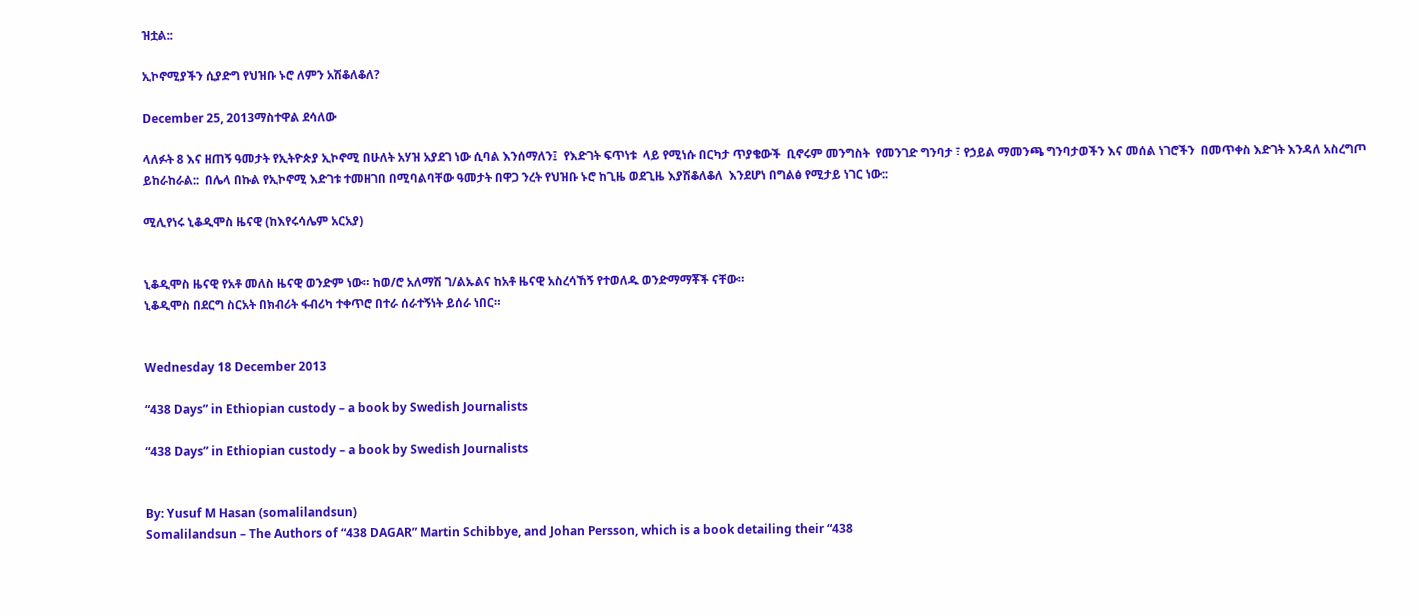ዝቷል::

ኢኮኖሚያችን ሲያድግ የህዝቡ ኑሮ ለምን አሽቆለቆለ?

December 25, 2013ማስተዋል ደሳለው

ላለፉት 8 እና ዘጠኝ ዓመታት የኢትዮጵያ ኢኮኖሚ በሁለት አሃዝ አያደገ ነው ሲባል እንሰማለን፤  የእድገት ፍጥነቱ  ላይ የሚነሱ በርካታ ጥያቄውች  ቢኖሩም መንግስት  የመንገድ ግንባታ ፣ የኃይል ማመንጫ ግንባታወችን እና መሰል ነገሮችን  በመጥቀስ እድገት እንዳለ አስረግጦ ይከራከራል::  በሌላ በኩል የኢኮኖሚ እድገቱ ተመዘገበ በሚባልባቸው ዓመታት በዋጋ ንረት የህዝቡ ኑሮ ከጊዜ ወደጊዜ እያሽቆለቆለ  እንደሆነ በግልፅ የሚታይ ነገር ነው::

ሚሊየነሩ ኒቆዲሞስ ዜናዊ (ከእየሩሳሌም አርአያ)


ኒቆዲሞስ ዜናዊ የአቶ መለስ ዜናዊ ወንድም ነው። ከወ/ሮ አለማሽ ገ/ልኡልና ከአቶ ዜናዊ አስረሳኸኝ የተወለዱ ወንድማማቾች ናቸው።
ኒቆዲሞስ በደርግ ስርአት በክብሪት ፋብሪካ ተቀጥሮ በተራ ሰራተኝነት ይሰራ ነበር።


Wednesday 18 December 2013

“438 Days” in Ethiopian custody – a book by Swedish Journalists

“438 Days” in Ethiopian custody – a book by Swedish Journalists


By: Yusuf M Hasan (somalilandsun)
Somalilandsun – The Authors of “438 DAGAR” Martin Schibbye, and Johan Persson, which is a book detailing their “438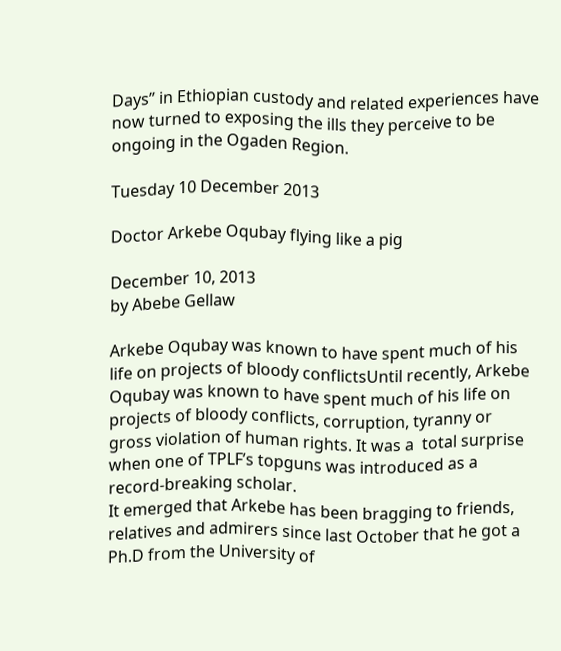Days” in Ethiopian custody and related experiences have now turned to exposing the ills they perceive to be ongoing in the Ogaden Region.

Tuesday 10 December 2013

Doctor Arkebe Oqubay flying like a pig

December 10, 2013
by Abebe Gellaw

Arkebe Oqubay was known to have spent much of his life on projects of bloody conflictsUntil recently, Arkebe Oqubay was known to have spent much of his life on projects of bloody conflicts, corruption, tyranny or gross violation of human rights. It was a  total surprise when one of TPLF’s topguns was introduced as a record-breaking scholar.
It emerged that Arkebe has been bragging to friends, relatives and admirers since last October that he got a Ph.D from the University of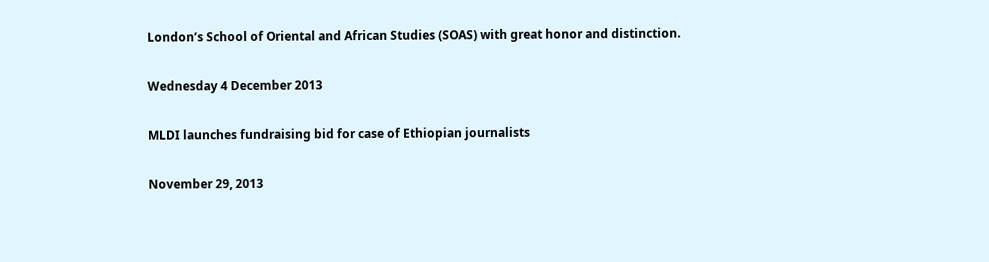London’s School of Oriental and African Studies (SOAS) with great honor and distinction.

Wednesday 4 December 2013

MLDI launches fundraising bid for case of Ethiopian journalists

November 29, 2013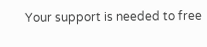Your support is needed to free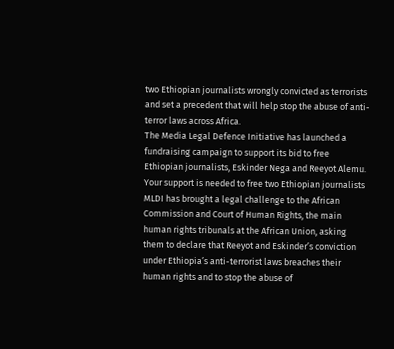two Ethiopian journalists wrongly convicted as terrorists and set a precedent that will help stop the abuse of anti-terror laws across Africa.
The Media Legal Defence Initiative has launched a fundraising campaign to support its bid to free Ethiopian journalists, Eskinder Nega and Reeyot Alemu.
Your support is needed to free two Ethiopian journalists MLDI has brought a legal challenge to the African Commission and Court of Human Rights, the main human rights tribunals at the African Union, asking them to declare that Reeyot and Eskinder’s conviction under Ethiopia’s anti-terrorist laws breaches their human rights and to stop the abuse of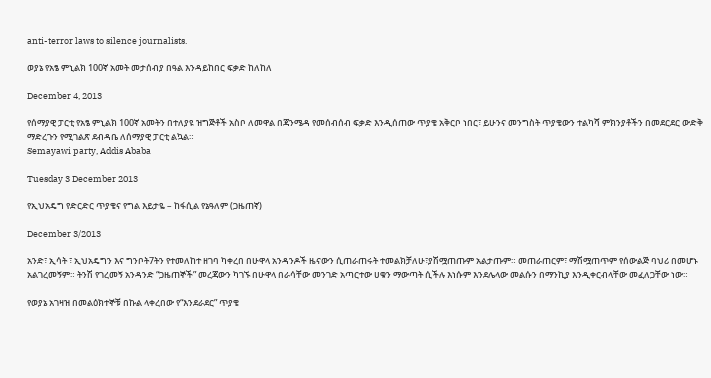anti-terror laws to silence journalists.

ወያኔ የአፄ ምኒልክ 100ኛ አመት መታሰብያ በዓል እንዳይከበር ፍቃድ ከለከለ

December 4, 2013

የሰማያዊ ፓርቲ የአፄ ምኒልክ 100ኛ አመትን በተለያዩ ዝግጅቶች አስቦ ለመዋል በጃንሜዳ የመሰብሰብ ፍቃድ እንዲሰጠው ጥያቄ አቅርቦ ነበር፣ ይሁንና መንግስት ጥያቄውን ተልካሻ ምክንያቶችን በመደርደር ውድቅ ማድረጉን የሚገልጽ ደብዳቤ ለሰማያዊ ፓርቲ ልኳል።
Semayawi party, Addis Ababa

Tuesday 3 December 2013

የኢህአዴግ የድርድር ጥያቄና የግል እይታዬ – ከፋሲል የኔዓለም (ጋዜጠኛ)

December 3/2013

አንድ፣ ኢሳት ፣ ኢህአዴግን እና ግንቦት7ትን የተመለከተ ዘገባ ካቀረበ በሁዋላ አንዳንዶች ዜናውን ሲጠራጠሩት ተመልክቻለሁ፣ያሽሟጠጡም አልታጡም። መጠራጠርም፣ ማሽሟጠጥም የሰውልጅ ባህሪ በመሆኑ አልገረመኝም። ትንሽ የገረመኝ አንዳንድ “ጋዜጠኞች” መረጃውን ካገኙ በሁዋላ በራሳቸው መንገድ አጣርተው ሀቁን ማውጣት ሲችሉ እነሱም እንደሌላው መልሱን በማንኪያ እንዲቀርብላቸው መፈለጋቸው ነው።

የወያኔ አገዛዝ በመልዕክተኞቹ በኩል ላቀረበው የ“እንደራደር” ጥያቄ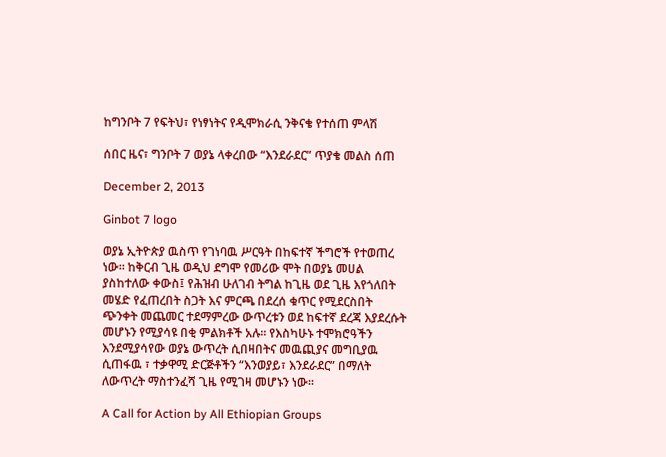ከግንቦት 7 የፍትህ፣ የነፃነትና የዲሞክራሲ ንቅናቄ የተሰጠ ምላሽ

ሰበር ዜና፣ ግንቦት 7 ወያኔ ላቀረበው “እንደራደር” ጥያቄ መልስ ሰጠ

December 2, 2013

Ginbot 7 logo

ወያኔ ኢትዮጵያ ዉስጥ የገነባዉ ሥርዓት በከፍተኛ ችግሮች የተወጠረ ነው። ከቅርብ ጊዜ ወዲህ ደግሞ የመሪው ሞት በወያኔ መሀል ያስከተለው ቀውስ፤ የሕዝብ ሁለገብ ትግል ከጊዜ ወደ ጊዜ እየጎለበት መሄድ የፈጠረበት ስጋት እና ምርጫ በደረሰ ቁጥር የሚደርስበት ጭንቀት መጨመር ተደማምረው ውጥረቱን ወደ ከፍተኛ ደረጃ እያደረሱት መሆኑን የሚያሳዩ በቂ ምልክቶች አሉ። የእስካሁኑ ተሞክሮዓችን እንደሚያሳየው ወያኔ ውጥረት ሲበዛበትና መዉጪያና መግቢያዉ ሲጠፋዉ ፣ ተቃዋሚ ድርጅቶችን “እንወያይ፣ እንደራደር” በማለት ለውጥረት ማስተንፈሻ ጊዜ የሚገዛ መሆኑን ነው።

A Call for Action by All Ethiopian Groups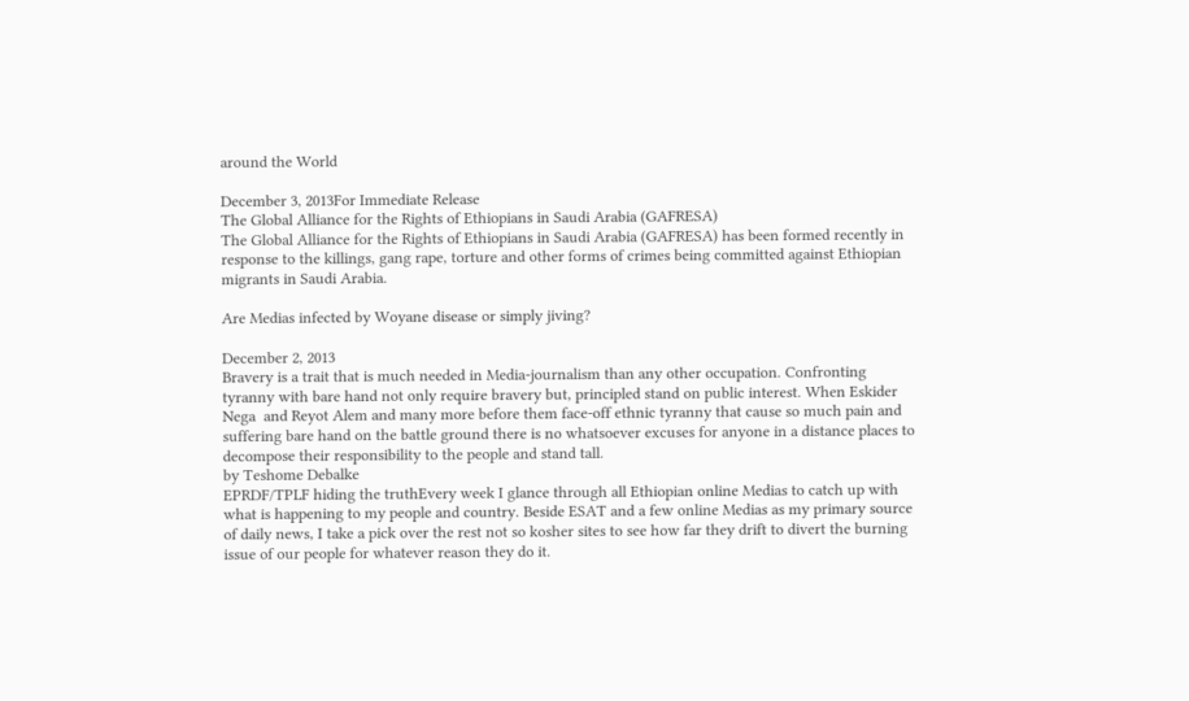around the World

December 3, 2013For Immediate Release
The Global Alliance for the Rights of Ethiopians in Saudi Arabia (GAFRESA)
The Global Alliance for the Rights of Ethiopians in Saudi Arabia (GAFRESA) has been formed recently in response to the killings, gang rape, torture and other forms of crimes being committed against Ethiopian migrants in Saudi Arabia.

Are Medias infected by Woyane disease or simply jiving?

December 2, 2013
Bravery is a trait that is much needed in Media-journalism than any other occupation. Confronting tyranny with bare hand not only require bravery but, principled stand on public interest. When Eskider Nega  and Reyot Alem and many more before them face-off ethnic tyranny that cause so much pain and suffering bare hand on the battle ground there is no whatsoever excuses for anyone in a distance places to decompose their responsibility to the people and stand tall.
by Teshome Debalke
EPRDF/TPLF hiding the truthEvery week I glance through all Ethiopian online Medias to catch up with what is happening to my people and country. Beside ESAT and a few online Medias as my primary source of daily news, I take a pick over the rest not so kosher sites to see how far they drift to divert the burning issue of our people for whatever reason they do it.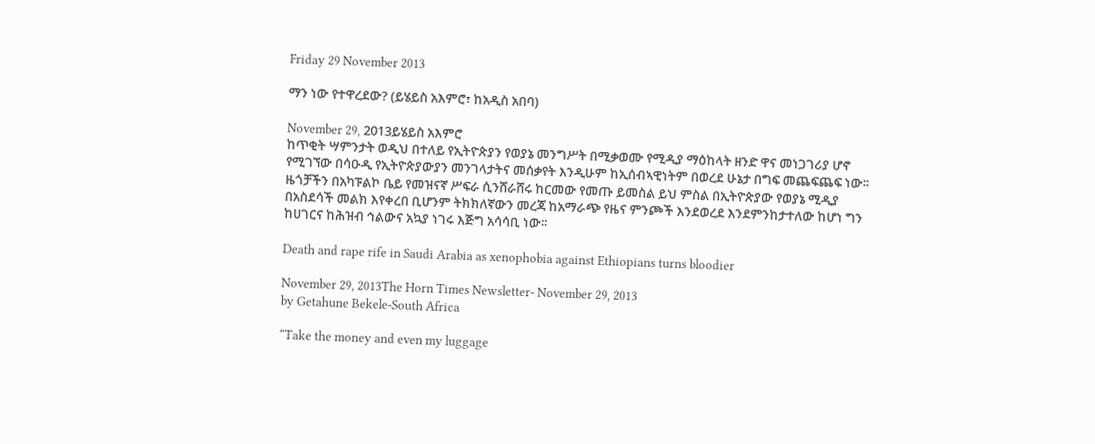Friday 29 November 2013

ማን ነው የተዋረደው? (ይሄይስ አእምሮ፣ ከአዲስ አበባ)

November 29, 2013ይሄይስ አእምሮ
ከጥቂት ሣምንታት ወዲህ በተለይ የኢትዮጵያን የወያኔ መንግሥት በሚቃወሙ የሚዲያ ማዕከላት ዘንድ ዋና መነጋገሪያ ሆኖ የሚገኘው በሳዑዲ የኢትዮጵያውያን መንገላታትና መሰቃየት እንዲሁም ከኢሰብኣዊነትም በወረደ ሁኔታ በግፍ መጨፍጨፍ ነው፡፡ ዜጎቻችን በአካፑልኮ ቤይ የመዝናኛ ሥፍራ ሲንሸራሸሩ ከርመው የመጡ ይመስል ይህ ምስል በኢትዮጵያው የወያኔ ሚዲያ በአስደሳች መልክ እየቀረበ ቢሆንም ትክክለኛውን መረጃ ከአማራጭ የዜና ምንጮች እንደወረደ እንደምንከታተለው ከሆነ ግን ከሀገርና ከሕዝብ ኅልውና አኳያ ነገሩ እጅግ አሳሳቢ ነው፡፡

Death and rape rife in Saudi Arabia as xenophobia against Ethiopians turns bloodier

November 29, 2013The Horn Times Newsletter- November 29, 2013
by Getahune Bekele-South Africa

“Take the money and even my luggage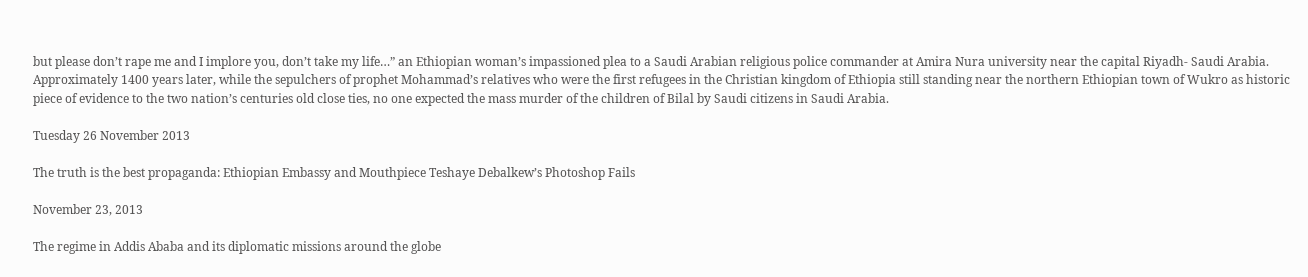but please don’t rape me and I implore you, don’t take my life…” an Ethiopian woman’s impassioned plea to a Saudi Arabian religious police commander at Amira Nura university near the capital Riyadh- Saudi Arabia.
Approximately 1400 years later, while the sepulchers of prophet Mohammad’s relatives who were the first refugees in the Christian kingdom of Ethiopia still standing near the northern Ethiopian town of Wukro as historic piece of evidence to the two nation’s centuries old close ties, no one expected the mass murder of the children of Bilal by Saudi citizens in Saudi Arabia.

Tuesday 26 November 2013

The truth is the best propaganda: Ethiopian Embassy and Mouthpiece Teshaye Debalkew’s Photoshop Fails

November 23, 2013

The regime in Addis Ababa and its diplomatic missions around the globe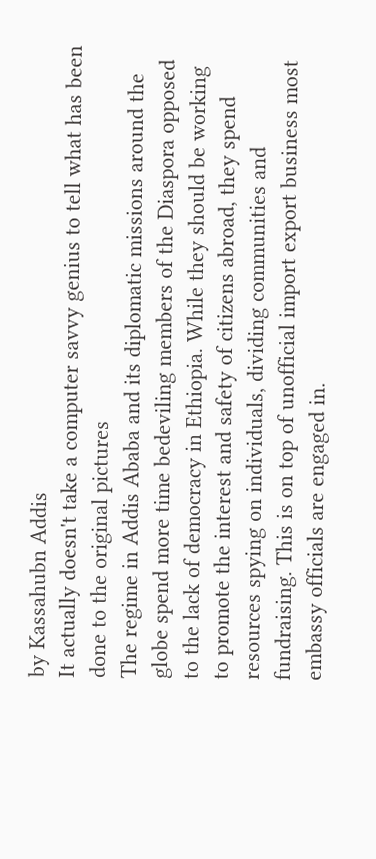by Kassahubn Addis
It actually doesn't take a computer savvy genius to tell what has been done to the original pictures
The regime in Addis Ababa and its diplomatic missions around the globe spend more time bedeviling members of the Diaspora opposed to the lack of democracy in Ethiopia. While they should be working to promote the interest and safety of citizens abroad, they spend resources spying on individuals, dividing communities and fundraising. This is on top of unofficial import export business most embassy officials are engaged in.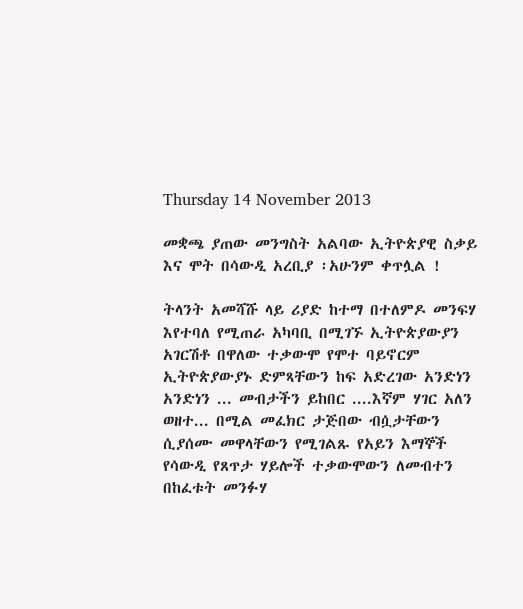Thursday 14 November 2013

መቋጫ ያጠው መንግስት አልባው ኢትዮጵያዊ ስቃይ እና ሞት በሳውዲ አረቢያ ፡አሁንም ቀጥሏል !

ትላንት አመሻሹ ላይ ሪያድ ከተማ በተለምዶ መንፍሃ እየተባለ የሚጠራ አካባቢ በሚገኙ ኢትዮጵያውያን አገርሽቶ በዋለው ተቃውሞ የሞተ ባይኖርም ኢትዮጵያውያኑ ድምጻቸውን ከፍ አድረገው አንድነን አንድነን ... መብታችን ይከበር ....እኛም ሃገር አለን ወዘተ... በሚል መፈክር ታጅበው ብሷታቸውን ሲያሰሙ መዋላቸውን የሚገልጹ የአይን እማኞች የሳውዲ የጸጥታ ሃይሎች ተቃውሞውን ለመብተን በከፈቱት መንፉሃ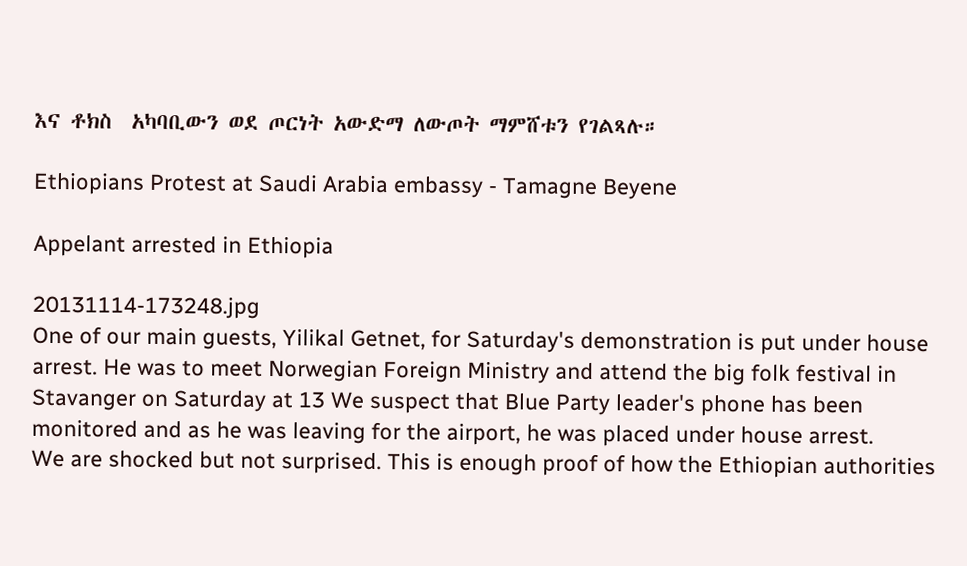እና ቶክስ  አካባቢውን ወደ ጦርነት አውድማ ለውጦት ማምሸቱን የገልጻሉ።

Ethiopians Protest at Saudi Arabia embassy - Tamagne Beyene

Appelant arrested in Ethiopia

20131114-173248.jpg
One of our main guests, Yilikal Getnet, for Saturday's demonstration is put under house arrest. He was to meet Norwegian Foreign Ministry and attend the big folk festival in Stavanger on Saturday at 13 We suspect that Blue Party leader's phone has been monitored and as he was leaving for the airport, he was placed under house arrest.
We are shocked but not surprised. This is enough proof of how the Ethiopian authorities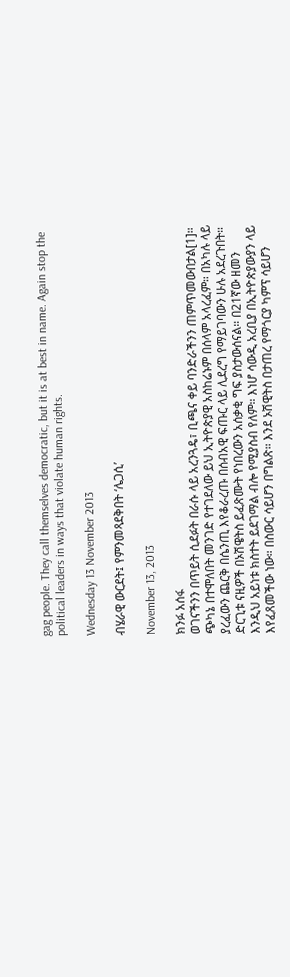gag people. They call themselves democratic, but it is at best in name. Again stop the political leaders in ways that violate human rights.

Wednesday 13 November 2013

ብሄራዊ ውርደት፤ የምንመጻደቅበት ‘ሌጋሲ’

November 13, 2013

ክንፉ አሰፋ
ወገናችንን በጥይት ሲደፉት በራሱ ላይ አረንጓዴ፣ ቢጫና ቀይ ባንድራችንን ጠምጥመውበታል[1]። ጭካኔ በተሞለበት መንገድ የተገደለው ይህ ኢትዮጵያዊ አስከሬኑም በሰላም አላረፈም። በአካሉ ላይ ያረፈውን ጨርቅ በሴንጢ እየቆራረጡ በሰብአዊ ፍጡር ላይ ሊደረግ የማይገባውን ሁሉ አደረጉበት። ድርጊቱ ናዚዎች በኦሽዌትስ ይፈጽሙት የነበረውን አሰቃቂ ግፍ ያስታውሰናል። በ21ኛው ዘመን እንዲህ አይነቱ ክስተት ይደገማል ብሎ የሚያስብ የለም። እነሆ ሳውዲ አረቢያ በኢትዮጵያውያን ላይ እየፈጸመችው ነው። በስውር ሳይሆን በግልጽ። እንደ ኦሽዊትስ በታጠረ የማጎርያ ካምፕ ሳይሆን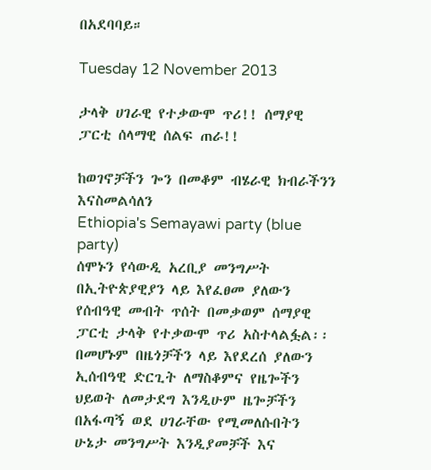በአደባባይ።

Tuesday 12 November 2013

ታላቅ ሀገራዊ የተቃውሞ ጥሪ!! ሰማያዊ ፓርቲ ሰላማዊ ሰልፍ ጠራ!!

ከወገኖቻችን ጐን በመቆም ብሄራዊ ክብራችንን እናስመልሳለን
Ethiopia's Semayawi party (blue party)
ሰሞኑን የሳውዲ አረቢያ መንግሥት በኢትዮጵያዊያን ላይ እየፈፀመ ያለውን የሰብዓዊ መብት ጥሰት በመቃወም ሰማያዊ ፓርቲ ታላቅ የተቃውሞ ጥሪ አስተላልፏል፡፡በመሆኑም በዜጎቻችን ላይ እየደረሰ ያለውን ኢሰብዓዊ ድርጊት ለማስቆምና የዜጐችን ህይወት ለመታደግ እንዲሁም ዜጐቻችን በአፋጣኝ ወደ ሀገራቸው የሚመለሱበትን ሁኔታ መንግሥት እንዲያመቻች እና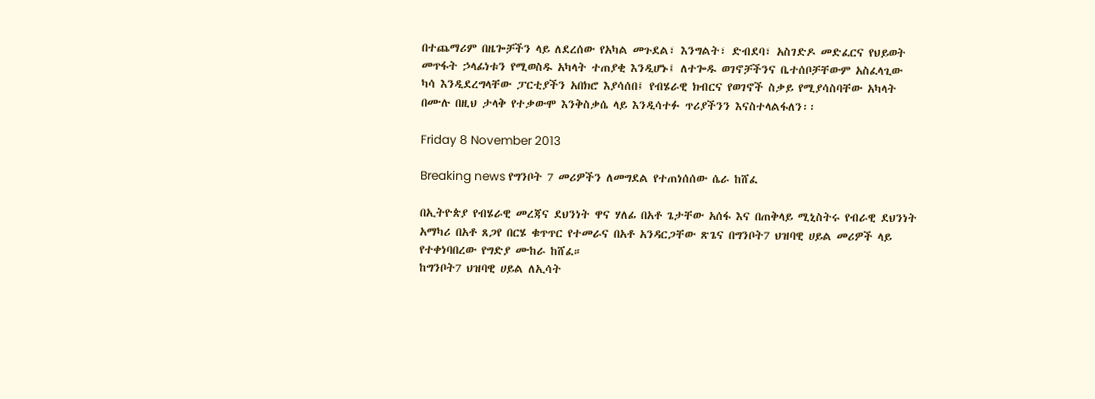በተጨማሪም በዜጐቻችን ላይ ለደረሰው የአካል መጉደል፣ እንግልት፣ ድብደባ፣ አስገድዶ መድፈርና የህይወት መጥፋት ኃላፊነቱን የሚወስዱ አካላት ተጠያቂ እንዲሆኑ፤ ለተጐዱ ወገኖቻችንና ቤተሰቦቻቸውም አስፈላጊው ካሳ እንዲደረግላቸው ፓርቲያችን አበክሮ እያሳሰበ፤ የብሄራዊ ክብርና የወገኖች ስቃይ የሚያሳስባቸው አካላት በሙሉ በዚህ ታላቅ የተቃውሞ እንቅስቃሴ ላይ እንዲሳተፉ ጥሪያችንን እናስተላልፋለን፡፡

Friday 8 November 2013

Breaking news የግንቦት 7 መሪዎችን ለመግደል የተጠነሰሰው ሴራ ከሸፈ

በኢትዮጵያ የብሄራዊ መረጃና ደህንነት ዋና ሃለፊ በአቶ ጌታቸው አሰፋ እና በጠቅላይ ሚኒስትሩ የብራዊ ደህንነት አማካሪ በአቶ ጸጋየ በርሄ ቁጥጥር የተመራና በአቶ አንዳርጋቸው ጽጌና በግንቦት7 ህዝባዊ ሀይል መሪዎች ላይ የተቀነባበረው የግድያ ሙከራ ከሸፈ።
ከግንቦት7 ህዝባዊ ሀይል ለኢሳት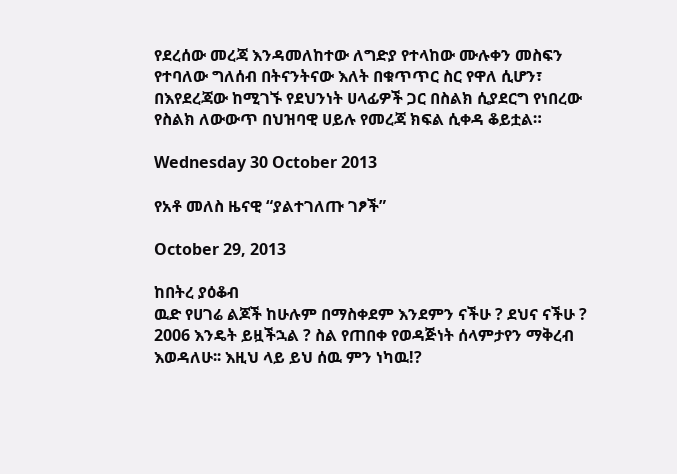የደረሰው መረጃ እንዳመለከተው ለግድያ የተላከው ሙሉቀን መስፍን የተባለው ግለሰብ በትናንትናው እለት በቁጥጥር ስር የዋለ ሲሆን፣ በእየደረጃው ከሚገኙ የደህንነት ሀላፊዎች ጋር በስልክ ሲያደርግ የነበረው የስልክ ለውውጥ በህዝባዊ ሀይሉ የመረጃ ክፍል ሲቀዳ ቆይቷል።

Wednesday 30 October 2013

የአቶ መለስ ዜናዊ “ያልተገለጡ ገፆች”

October 29, 2013

ከበትረ ያዕቆብ
ዉድ የሀገሬ ልጆች ከሁሉም በማስቀደም እንደምን ናችሁ ? ደህና ናችሁ ? 2006 እንዴት ይዟችኋል ? ስል የጠበቀ የወዳጅነት ሰላምታየን ማቅረብ እወዳለሁ፡፡ እዚህ ላይ ይህ ሰዉ ምን ነካዉ!?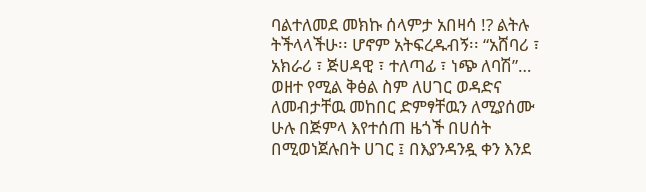ባልተለመደ መክኩ ሰላምታ አበዛሳ !? ልትሉ ትችላላችሁ፡፡ ሆኖም አትፍረዱብኝ፡፡ “አሸባሪ ፣ አክራሪ ፣ ጅሀዳዊ ፣ ተለጣፊ ፣ ነጭ ለባሽ”… ወዘተ የሚል ቅፅል ስም ለሀገር ወዳድና ለመብታቸዉ መከበር ድምፃቸዉን ለሚያሰሙ ሁሉ በጅምላ እየተሰጠ ዜጎች በሀሰት በሚወነጀሉበት ሀገር ፤ በእያንዳንዷ ቀን እንደ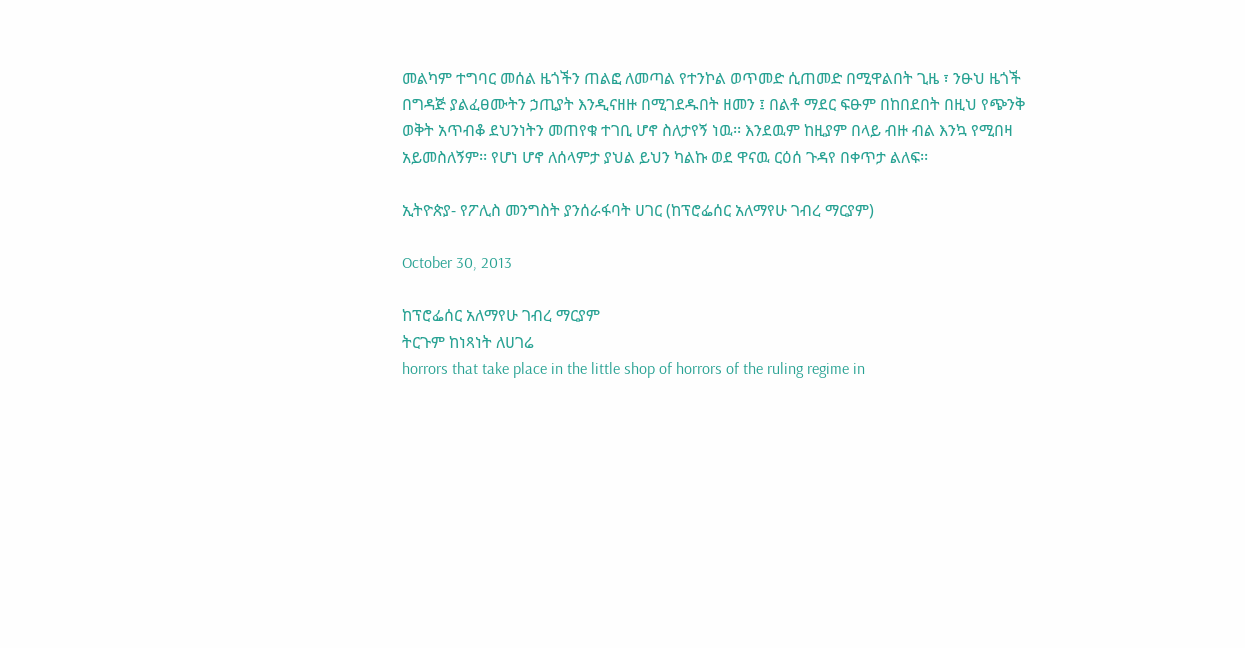መልካም ተግባር መሰል ዜጎችን ጠልፎ ለመጣል የተንኮል ወጥመድ ሲጠመድ በሚዋልበት ጊዜ ፣ ንፁህ ዜጎች በግዳጅ ያልፈፀሙትን ኃጢያት እንዲናዘዙ በሚገደዱበት ዘመን ፤ በልቶ ማደር ፍፁም በከበደበት በዚህ የጭንቅ ወቅት አጥብቆ ደህንነትን መጠየቁ ተገቢ ሆኖ ስለታየኝ ነዉ፡፡ እንደዉም ከዚያም በላይ ብዙ ብል እንኳ የሚበዛ አይመስለኝም፡፡ የሆነ ሆኖ ለሰላምታ ያህል ይህን ካልኩ ወደ ዋናዉ ርዕሰ ጉዳየ በቀጥታ ልለፍ፡፡

ኢትዮጵያ- የፖሊስ መንግስት ያንሰራፋባት ሀገር (ከፕሮፌሰር አለማየሁ ገብረ ማርያም)

October 30, 2013

ከፕሮፌሰር አለማየሁ ገብረ ማርያም
ትርጉም ከነጻነት ለሀገሬ
horrors that take place in the little shop of horrors of the ruling regime in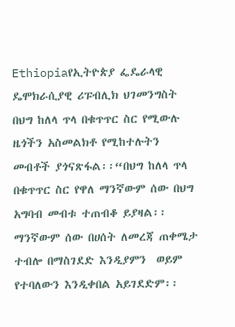Ethiopiaየኢትዮጵያ ፌዴራላዊ ዴሞክራሲያዊ ሪፑብሊክ ህገመንግስት በህግ ከለላ ጥላ በቁጥጥር ስር የሚውሉ ዜጎችን አስመልክቶ የሚከተሉትን መብቶች ያጎናጽፋል፡፡“በህግ ከለላ ጥላ በቁጥጥር ስር የዋለ ማንኛውም ሰው በህግ አግባብ መብቱ ተጠብቆ ይያዛል፡፡ ማንኛውም ሰው በሀሰት ለመረጃ ጠቀሜታ ተብሎ በማስገደድ እንዲያምን  ወይም የተባለውን እንዲቀበል አይገደድም፡፡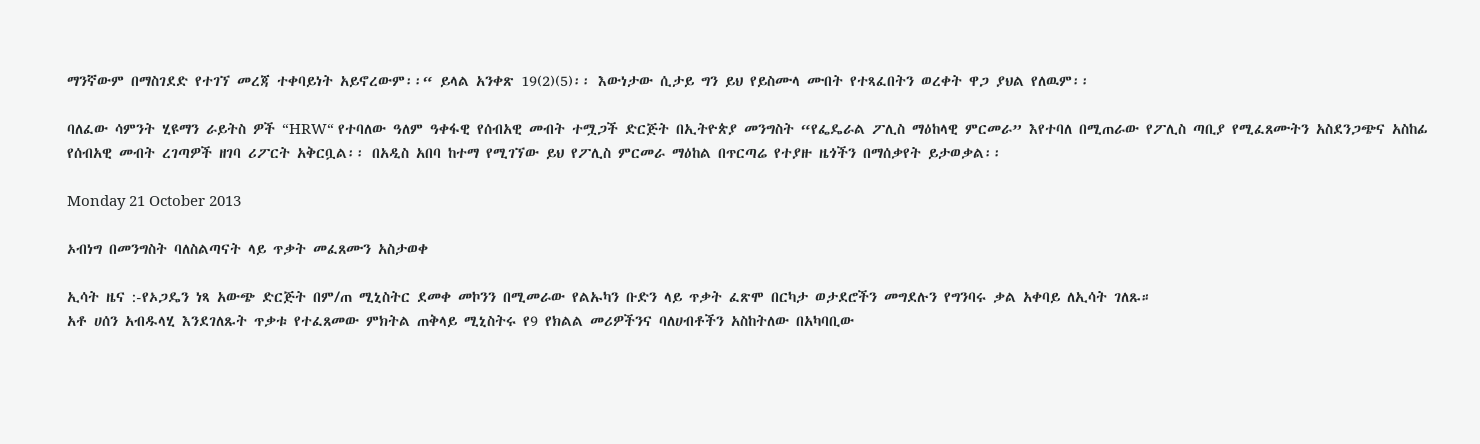ማንኛውም በማስገደድ የተገኘ መረጃ ተቀባይነት አይኖረውም፡፡“ ይላል አንቀጽ 19(2)(5)፡፡ እውነታው ሲታይ ግን ይህ የይስሙላ ሙበት የተጻፈበትን ወረቀት ዋጋ ያህል የለዉም፡፡

ባለፈው ሳምንት ሂዩማን ራይትስ ዎች “HRW“ የተባለው ዓለም ዓቀፋዊ የሰብአዊ መብት ተሟጋች ድርጅት በኢትዮጵያ መንግስት “የፌዴራል ፖሊስ ማዕከላዊ ምርመራ” እየተባለ በሚጠራው የፖሊስ ጣቢያ የሚፈጸሙትን አስደንጋጭና አስከፊ የሰብአዊ መብት ረገጣዎች ዘገባ ሪፖርት አቅርቧል፡፡ በአዲስ አበባ ከተማ የሚገኘው ይህ የፖሊስ ምርመራ ማዕከል በጥርጣሬ የተያዙ ዜጎችን በማሰቃየት ይታወቃል፡፡

Monday 21 October 2013

ኦብነግ በመንግስት ባለስልጣናት ላይ ጥቃት መፈጸሙን አስታወቀ

ኢሳት ዜና :-የኦጋዴን ነጻ አውጭ ድርጅት በም/ጠ ሚኒስትር ደመቀ መኮንን በሚመራው የልኡካን ቡድን ላይ ጥቃት ፈጽሞ በርካታ ወታደሮችን መግደሉን የግንባሩ ቃል አቀባይ ለኢሳት ገለጹ።
አቶ ሀሰን አብዱላሂ እንደገለጹት ጥቃቱ የተፈጸመው ምክትል ጠቅላይ ሚኒስትሩ የ9 የክልል መሪዎችንና ባለሀብቶችን አስከትለው በአካባቢው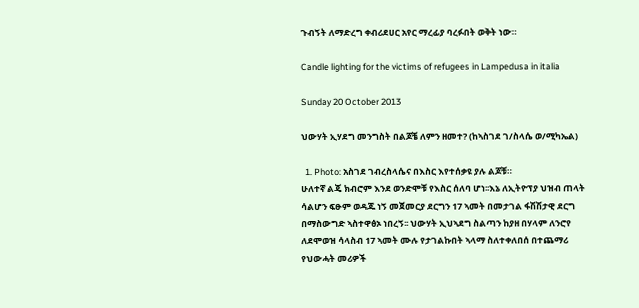ጉብኝት ለማድረግ ቀብሪደሀር አየር ማረፊያ ባረፉበት ወቅት ነው።

Candle lighting for the victims of refugees in Lampedusa in italia

Sunday 20 October 2013

ህውሃት ኢሃደግ መንግስት በልጆቼ ለምን ዘመተ? (ከኣስገደ ገ/ስላሴ ወ/ሚካኤል)

  1. Photo: አስገደ ገብረስላሴና በእስር እየተሰቃዩ ያሉ ልጆቹ።
ሁለተኛ ልጄ ክብሮም እንደ ወንድሞቹ የእስር ሰለባ ሆነ፡፡እኔ ለኢትዮፕያ ህዝብ ጠላት ሳልሆን ፍፁም ወዳጁ ነኝ መጀመርያ ደርግን 17 ኣመት በመታገል ፋሽሽታዊ ደርግ በማስውግድ ኣስተዋፅኦ ነበረኝ፡፡ ህውሃት ኢህኣደግ ስልጣን ከያዘ በሃላም ለንሮየ ለደሞወዝ ሳላስብ 17 ኣመት ሙሉ የታገልኩበት ኣላማ ስለተቀለበሰ በተጨማሪ የህውሓት መሪዎች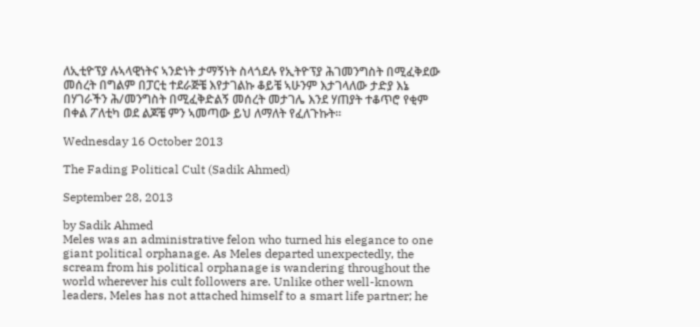ለኢቲዮፕያ ሉኣላዊነትና ኣንድነት ታማኝነት ስላጎደሉ የኢትዮፕያ ሕገመንግስት በሚፈቅደው መሰረት በግልም በፓርቲ ተደራጅቼ እየታገልኩ ቆይቼ ኣሁንም እታገላለው ታድያ እኔ በሃገራችን ሕ/መንግስት በሚፈቅድልኝ መሰረት መታገሌ እንደ ሃጠያት ተቆጥሮ የቂም በቀል ፖለቲካ ወደ ልጆቼ ምን ኣመጣው ይህ ለማለት የፈለጉኩት፡፡

Wednesday 16 October 2013

The Fading Political Cult (Sadik Ahmed)

September 28, 2013

by Sadik Ahmed
Meles was an administrative felon who turned his elegance to one giant political orphanage. As Meles departed unexpectedly, the scream from his political orphanage is wandering throughout the world wherever his cult followers are. Unlike other well-known leaders, Meles has not attached himself to a smart life partner; he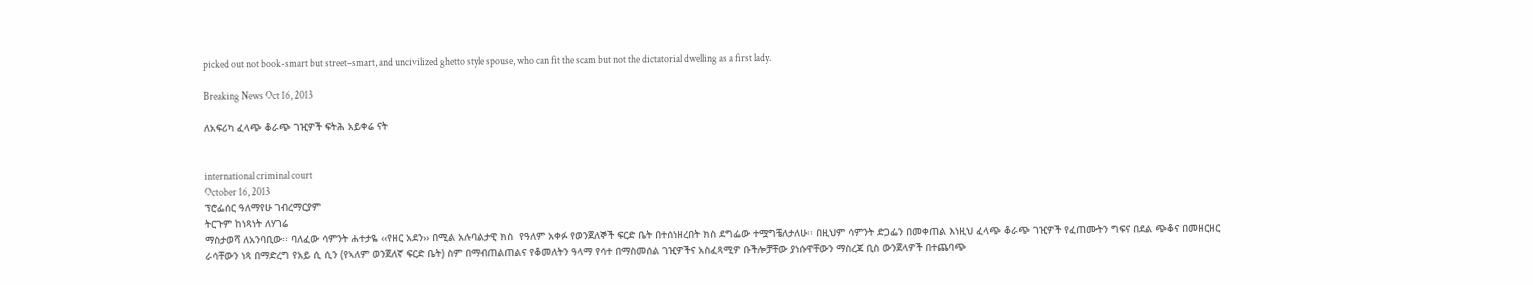picked out not book-smart but street–smart, and uncivilized ghetto style spouse, who can fit the scam but not the dictatorial dwelling as a first lady.

Breaking News Oct 16, 2013

ለአፍሪካ ፈላጭ ቆራጭ ገዢዎች ፍትሕ አይቀሬ ናት


international criminal court
October 16, 2013
ፕሮፌሰር ዓለማየሁ ገብረማርያም
ትርጉም ከነጻነት ለሃገሬ
ማስታወሻ ለአንባቢው፡፡ ባለፈው ሳምንት ሐተታዬ ‹‹የዘር አደን›› በሚል አሉባልታዊ ክስ  የዓለም አቀፉ የወንጀለኞች ፍርድ ቤት በተሰነዘረበት ክስ ደግፌው ተሟግቼለታለሁ፡፡ በዚህም ሳምንት ድጋፌን በመቀጠል እነዚህ ፈላጭ ቆራጭ ገዢዎች የፈጠሙትን ግፍና በደል ጭቆና በመዘርዘር ራሳቸውን ነጻ በማድረግ የአይ ሲ ሲን (የኣለም ወንጀለኛ ፍርድ ቤት) ስም በማብጠልጠልና የቆመለትን ዓላማ የሳተ በማስመሰል ገዢዎችና አስፈጻሚዎ ቡችሎቻቸው ያነሱዋቸውን ማስረጃ ቢስ ውንጀላዎች በተጨባጭ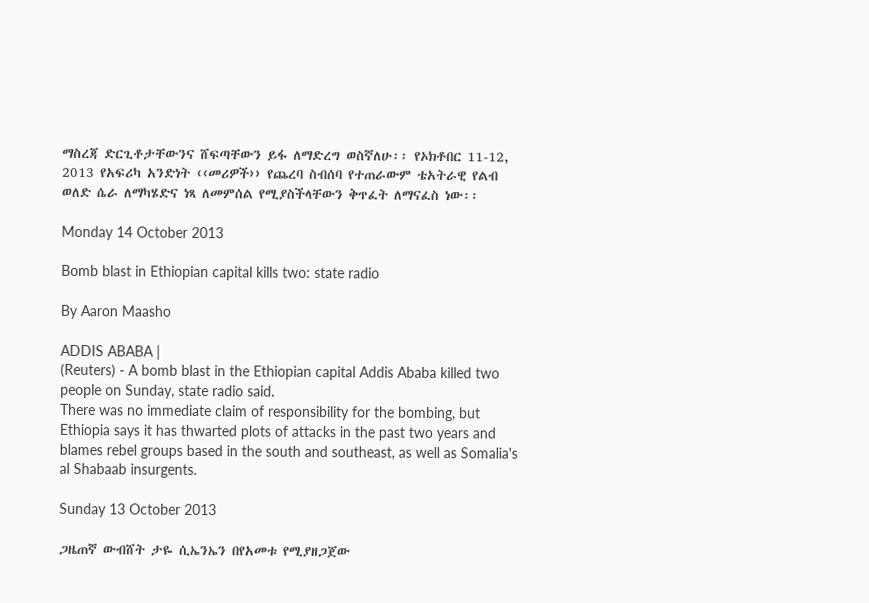ማስረጃ ድርጊቶታቸውንና ሸፍጣቸውን ይፋ ለማድረግ ወስኛለሁ፡፡ የኦክቶበር 11-12, 2013 የአፍሪካ አንድነት ‹‹መሪዎች›› የጨረባ ስብሰባ የተጠራውም ቴአትራዊ የልብ ወለድ ሴራ ለማካሄድና ነጻ ለመምሰል የሚያስችላቸውን ቅጥፈት ለማናፈስ ነው፡፡

Monday 14 October 2013

Bomb blast in Ethiopian capital kills two: state radio

By Aaron Maasho

ADDIS ABABA |
(Reuters) - A bomb blast in the Ethiopian capital Addis Ababa killed two people on Sunday, state radio said.
There was no immediate claim of responsibility for the bombing, but Ethiopia says it has thwarted plots of attacks in the past two years and blames rebel groups based in the south and southeast, as well as Somalia's al Shabaab insurgents.

Sunday 13 October 2013

ጋዜጠኛ ውብሸት ታዬ ሲኤንኤን በየአመቱ የሚያዘጋጀው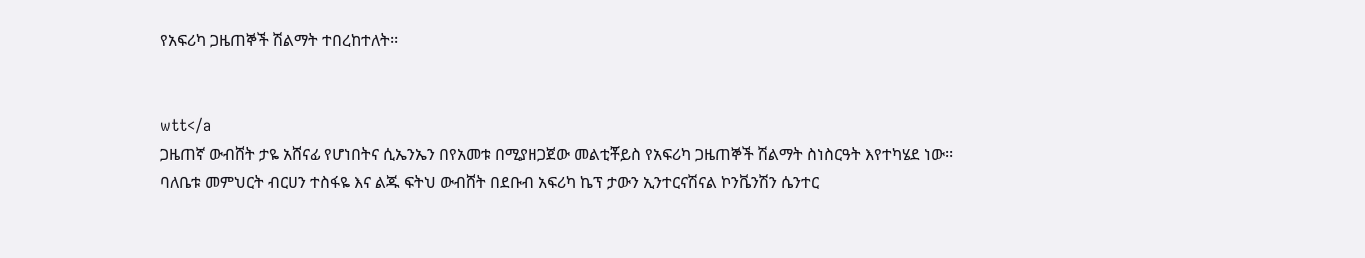የአፍሪካ ጋዜጠኞች ሽልማት ተበረከተለት፡፡


wtt</a
ጋዜጠኛ ውብሸት ታዬ አሸናፊ የሆነበትና ሲኤንኤን በየአመቱ በሚያዘጋጀው መልቲቾይስ የአፍሪካ ጋዜጠኞች ሽልማት ስነስርዓት እየተካሄደ ነው፡፡
ባለቤቱ መምህርት ብርሀን ተስፋዬ እና ልጁ ፍትህ ውብሸት በደቡብ አፍሪካ ኬፕ ታውን ኢንተርናሽናል ኮንቬንሽን ሴንተር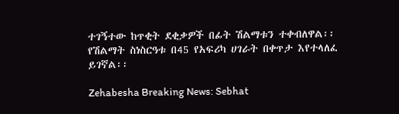ተገኝተው ከጥቂት ደቂቃዎች በፊት ሽልማቱን ተቀብለዋል፡፡ የሽልማት ስነስርዓቱ በ45 የአፍሪካ ሀገራት በቀጥታ እየተላለፈ ይገኛል፡፡

Zehabesha Breaking News: Sebhat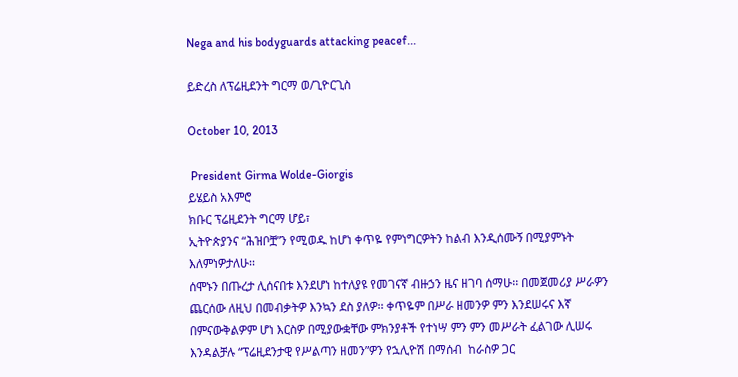Nega and his bodyguards attacking peacef...

ይድረስ ለፕሬዚደንት ግርማ ወ/ጊዮርጊስ

October 10, 2013

 President Girma Wolde-Giorgis
ይሄይስ አእምሮ
ክቡር ፕሬዚደንት ግርማ ሆይ፣
ኢትዮጵያንና “ሕዝቦቿ”ን የሚወዱ ከሆነ ቀጥዬ የምነግርዎትን ከልብ እንዲሰሙኝ በሚያምኑት እለምነዎታለሁ፡፡
ሰሞኑን በጡረታ ሊሰናበቱ እንደሆነ ከተለያዩ የመገናኛ ብዙኃን ዜና ዘገባ ሰማሁ፡፡ በመጀመሪያ ሥራዎን ጨርሰው ለዚህ በመብቃትዎ እንኳን ደስ ያለዎ፡፡ ቀጥዬም በሥራ ዘመንዎ ምን እንደሠሩና እኛ በምናውቅልዎም ሆነ እርስዎ በሚያውቋቸው ምክንያቶች የተነሣ ምን ምን መሥራት ፈልገው ሊሠሩ እንዳልቻሉ “ፕሬዚደንታዊ የሥልጣን ዘመን”ዎን የኋሊዮሽ በማሰብ  ከራስዎ ጋር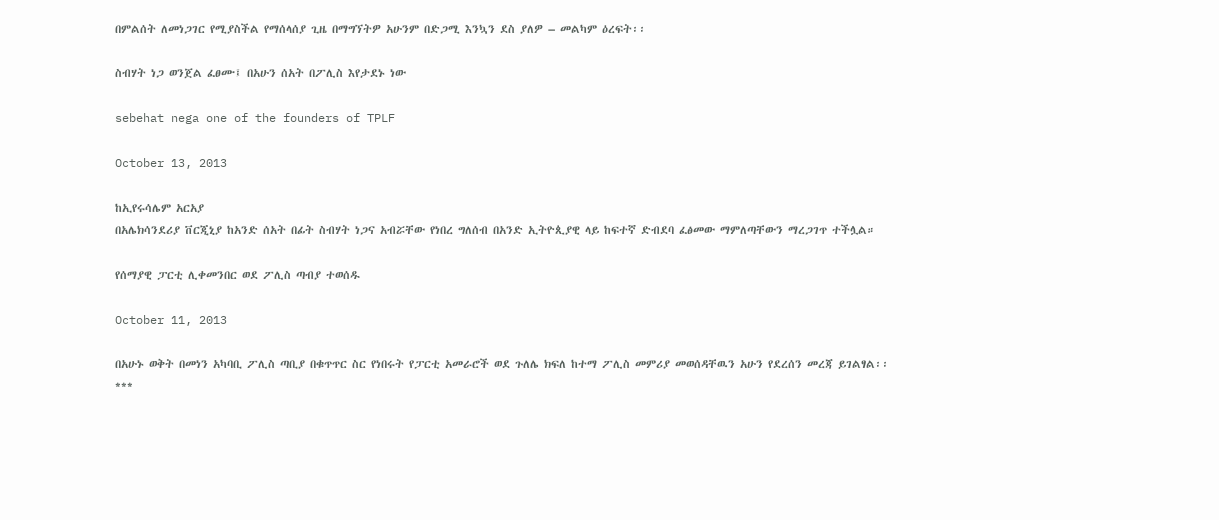በምልሰት ለመነጋገር የሚያስችል የማሰላሰያ ጊዜ በማግኘትዎ አሁንም በድጋሚ እንኳን ደስ ያለዎ – መልካም ዕረፍት፡፡

ስብሃት ነጋ ወንጀል ፈፀሙ፤ በአሁን ሰአት በፖሊስ እየታደኑ ነው

sebehat nega one of the founders of TPLF

October 13, 2013

ከኢየሩሳሌም አርአያ
በአሌክሳንደሪያ ቨርጂኒያ ከአንድ ሰአት በፊት ስብሃት ነጋና አብሯቸው የነበረ ግለሰብ በአንድ ኢትዮጲያዊ ላይ ከፍተኛ ድብደባ ፈፅመው ማምለጣቸውን ማረጋገጥ ተችሏል።

የሰማያዊ ፓርቲ ሊቀመንበር ወደ ፖሊስ ጣብያ ተወሰዱ

October 11, 2013

በአሁኑ ወቅት በመነን አካባቢ ፖሊስ ጣቢያ በቁጥጥር ስር የነበሩት የፓርቲ አመራሮች ወደ ጉለሌ ክፍለ ከተማ ፖሊስ መምሪያ መወሰዳቸዉን አሁን የደረሰን መረጃ ይገልፃል፡፡
***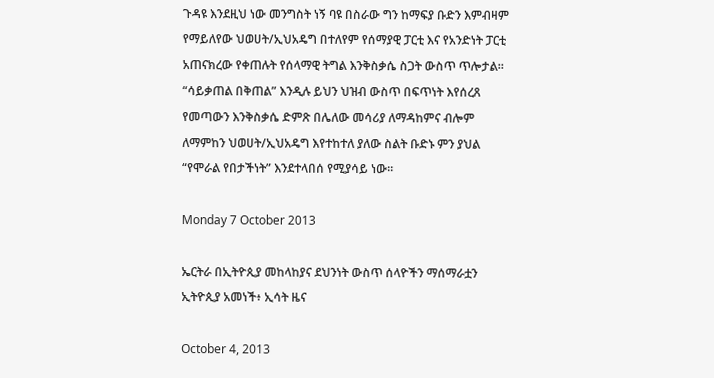ጉዳዩ እንደዚህ ነው መንግስት ነኝ ባዩ በስራው ግን ከማፍያ ቡድን እምብዛም የማይለየው ህወሀት/ኢህአዴግ በተለየም የሰማያዊ ፓርቲ እና የአንድነት ፓርቲ አጠናክረው የቀጠሉት የሰላማዊ ትግል እንቅስቃሴ ስጋት ውስጥ ጥሎታል።
“ሳይቃጠል በቅጠል” እንዲሉ ይህን ህዝብ ውስጥ በፍጥነት እየሰረጸ የመጣውን እንቅስቃሴ ድምጽ በሌለው መሳሪያ ለማዳከምና ብሎም ለማምከን ህወሀት/ኢህአዴግ እየተከተለ ያለው ስልት ቡድኑ ምን ያህል “የሞራል የበታችነት” እንደተላበሰ የሚያሳይ ነው።

Monday 7 October 2013

ኤርትራ በኢትዮጲያ መከላከያና ደህንነት ውስጥ ሰላዮችን ማሰማራቷን ኢትዮጲያ አመነች፥ ኢሳት ዜና

October 4, 2013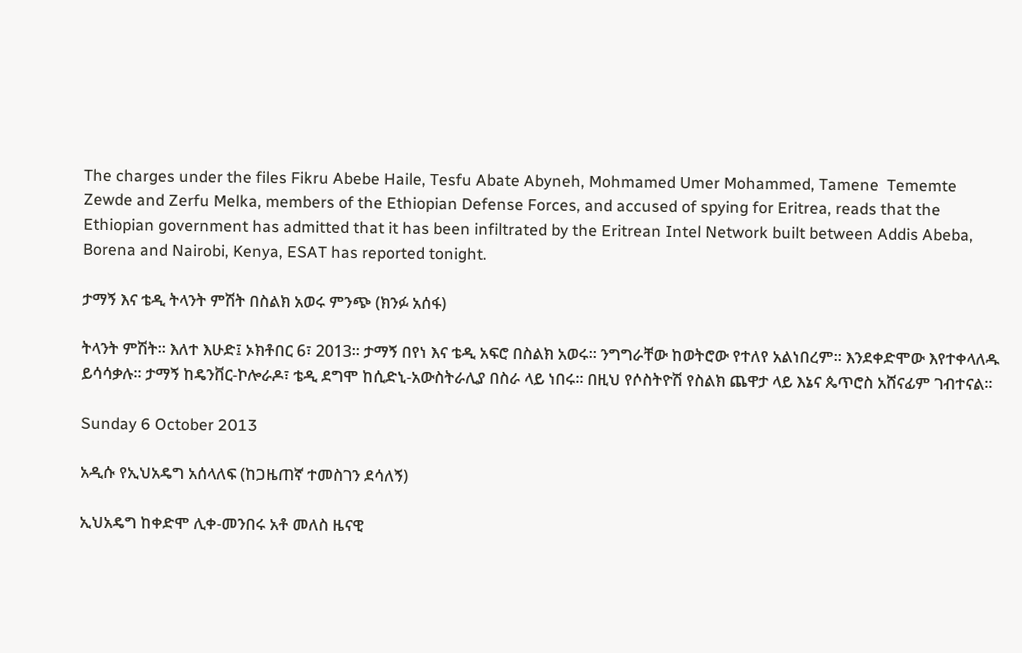The charges under the files Fikru Abebe Haile, Tesfu Abate Abyneh, Mohmamed Umer Mohammed, Tamene  Tememte Zewde and Zerfu Melka, members of the Ethiopian Defense Forces, and accused of spying for Eritrea, reads that the Ethiopian government has admitted that it has been infiltrated by the Eritrean Intel Network built between Addis Abeba, Borena and Nairobi, Kenya, ESAT has reported tonight.

ታማኝ እና ቴዲ ትላንት ምሽት በስልክ አወሩ ምንጭ (ክንፉ አሰፋ)

ትላንት ምሽት። እለተ እሁድ፤ ኦክቶበር 6፣ 2013። ታማኝ በየነ እና ቴዲ አፍሮ በስልክ አወሩ። ንግግራቸው ከወትሮው የተለየ አልነበረም። እንደቀድሞው እየተቀላለዱ ይሳሳቃሉ። ታማኝ ከዴንቨር-ኮሎራዶ፣ ቴዲ ደግሞ ከሲድኒ-አውስትራሊያ በስራ ላይ ነበሩ። በዚህ የሶስትዮሽ የስልክ ጨዋታ ላይ እኔና ጴጥሮስ አሸናፊም ገብተናል።

Sunday 6 October 2013

አዲሱ የኢህአዴግ አሰላለፍ (ከጋዜጠኛ ተመስገን ደሳለኝ)

ኢህአዴግ ከቀድሞ ሊቀ-መንበሩ አቶ መለስ ዜናዊ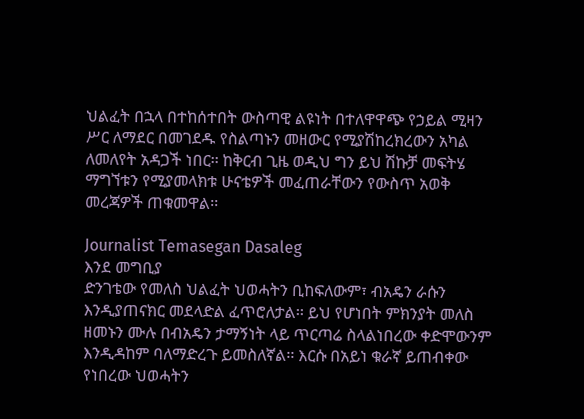ህልፈት በኋላ በተከሰተበት ውስጣዊ ልዩነት በተለዋዋጭ የኃይል ሚዛን ሥር ለማደር በመገደዱ የስልጣኑን መዘውር የሚያሽከረክረውን አካል ለመለየት አዳጋች ነበር፡፡ ከቅርብ ጊዜ ወዲህ ግን ይህ ሽኩቻ መፍትሄ ማግኘቱን የሚያመላክቱ ሁናቴዎች መፈጠራቸውን የውስጥ አወቅ መረጃዎች ጠቁመዋል፡፡

Journalist Temasegan Dasaleg
እንደ መግቢያ
ድንገቴው የመለስ ህልፈት ህወሓትን ቢከፍለውም፣ ብአዴን ራሱን እንዲያጠናክር መደላድል ፈጥሮለታል፡፡ ይህ የሆነበት ምክንያት መለስ ዘመኑን ሙሉ በብአዴን ታማኝነት ላይ ጥርጣሬ ስላልነበረው ቀድሞውንም እንዲዳከም ባለማድረጉ ይመስለኛል፡፡ እርሱ በአይነ ቁራኛ ይጠብቀው የነበረው ህወሓትን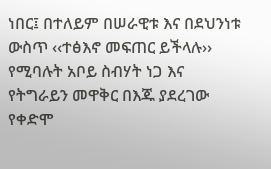ነበር፤ በተለይም በሠራዊቱ እና በደህንነቱ ውስጥ ‹‹ተፅእኖ መፍጠር ይችላሉ›› የሚባሉት አቦይ ስብሃት ነጋ እና የትግራይን መዋቅር በእጁ ያደረገው የቀድሞ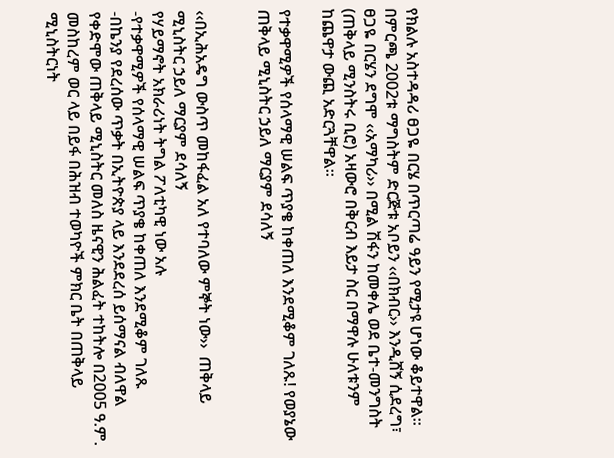የክልሉ አስተዳዳሪ ፀጋዬ በርሄ በጥርጣሬ ዓይን የሚታዩ ሆነው ቆይተዋል፡፡ በምርጫ 2002ቱ ማግስትም ድርጅቱ አቦይን ‹‹በክብር›› እንዲሸኝ ሲደረግ፣ ፀጋዬ በርሄን ደግሞ ‹‹አማካሪ›› በሚል ሽፋን ከመቀሌ ወደ ቤተ-መንግስት (ጠቅላይ ሚንስትሩ ቢሮ) አዛውሮ በቅርብ እይታ ስር በማዋሉ ሁለቱንም ከጨዋታ ውጪ አድርጓቸዋል፡፡

የተቃዋሚዎች የሰላማዊ ሠልፍ ጥያቄ ከቀጠለ እንደሚቆም ገለጹ! የወያኔው ጠቅላይ ሚኒስትር ኃይለ ማርያም ደሳለኝ


‹‹በኢሕአዴግ ውስጥ መከፋፈል አለ የተባለው ምኞት ነው››  ጠቅላይ ሚኒስትር ኃይለ ማርያም ደሳለኝ
የሃይማኖት አክራሪነት ትግል ፖለቲካዊ ነው አሉ
-የተቃዋሚዎች የሰላማዊ ሠልፍ ጥያቄ ከቀጠለ እንደሚቆም ገለጹ
-በኬንያ የደረሰው ጥቃት በኢትዮጵያ ላይ እንደደረሰ ይሰማናል ብለዋል
የቀድሞው ጠቅላይ ሚኒስትር መለስ ዜናዊን ሕልፈት ተከትሎ በ2005 ዓ.ም. መስከረም ወር ላይ በይፋ በሕዝብ ተወካዮች ምክር ቤት በጠቅላይ ሚኒስትርነት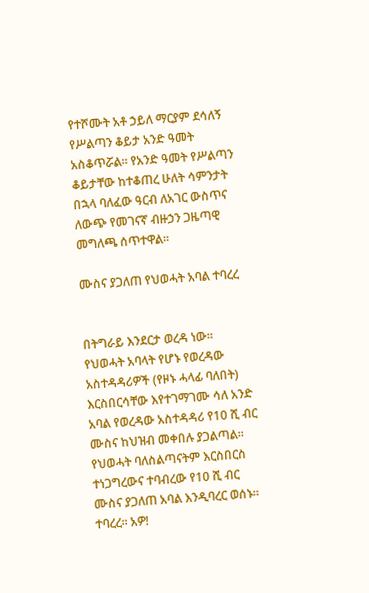የተሾሙት አቶ ኃይለ ማርያም ደሳለኝ የሥልጣን ቆይታ አንድ ዓመት አስቆጥሯል፡፡ የአንድ ዓመት የሥልጣን ቆይታቸው ከተቆጠረ ሁለት ሳምንታት በኋላ ባለፈው ዓርብ ለአገር ውስጥና ለውጭ የመገናኛ ብዙኃን ጋዜጣዊ መግለጫ ሰጥተዋል፡፡

ሙስና ያጋለጠ የህወሓት አባል ተባረረ


በትግራይ እንደርታ ወረዳ ነው። የህወሓት አባላት የሆኑ የወረዳው አስተዳዳሪዎች (የዞኑ ሓላፊ ባለበት) እርስበርሳቸው እየተገማገሙ ሳለ አንድ አባል የወረዳው አስተዳዳሪ የ10 ሺ ብር ሙስና ከህዝብ መቀበሉ ያጋልጣል።
የህወሓት ባለስልጣናትም እርስበርስ ተነጋግረውና ተባብረው የ10 ሺ ብር ሙስና ያጋለጠ አባል እንዲባረር ወሰኑ። ተባረረ። አዎ!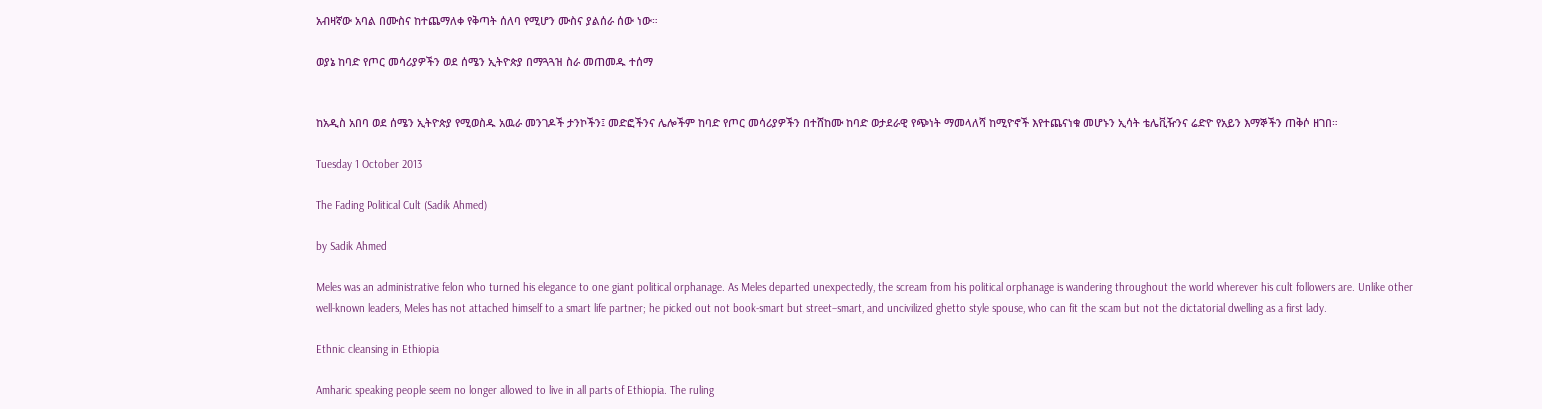አብዛኛው አባል በሙስና ከተጨማለቀ የቅጣት ሰለባ የሚሆን ሙስና ያልሰራ ሰው ነው።

ወያኔ ከባድ የጦር መሳሪያዎችን ወደ ሰሜን ኢትዮጵያ በማጓጓዝ ስራ መጠመዱ ተሰማ


ከአዲስ አበባ ወደ ሰሜን ኢትዮጵያ የሚወስዱ አዉራ መንገዶች ታንኮችን፤ መድፎችንና ሌሎችም ከባድ የጦር መሳሪያዎችን በተሸከሙ ከባድ ወታደራዊ የጭነት ማመላለሻ ከሚዮኖች እየተጨናነቁ መሆኑን ኢሳት ቴሌቪዥንና ሬድዮ የአይን እማኞችን ጠቅሶ ዘገበ።

Tuesday 1 October 2013

The Fading Political Cult (Sadik Ahmed)

by Sadik Ahmed

Meles was an administrative felon who turned his elegance to one giant political orphanage. As Meles departed unexpectedly, the scream from his political orphanage is wandering throughout the world wherever his cult followers are. Unlike other well-known leaders, Meles has not attached himself to a smart life partner; he picked out not book-smart but street–smart, and uncivilized ghetto style spouse, who can fit the scam but not the dictatorial dwelling as a first lady.

Ethnic cleansing in Ethiopia

Amharic speaking people seem no longer allowed to live in all parts of Ethiopia. The ruling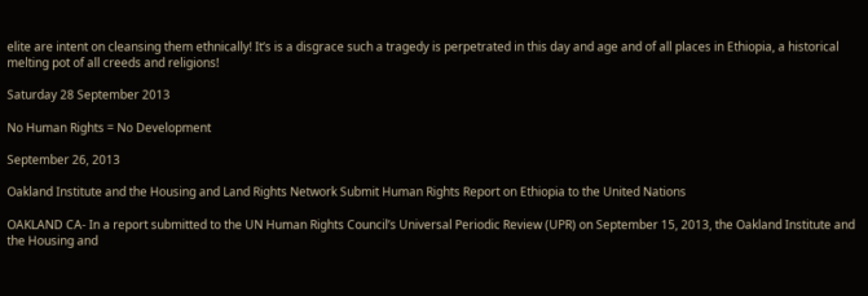elite are intent on cleansing them ethnically! It’s is a disgrace such a tragedy is perpetrated in this day and age and of all places in Ethiopia, a historical melting pot of all creeds and religions!

Saturday 28 September 2013

No Human Rights = No Development

September 26, 2013

Oakland Institute and the Housing and Land Rights Network Submit Human Rights Report on Ethiopia to the United Nations

OAKLAND CA- In a report submitted to the UN Human Rights Council’s Universal Periodic Review (UPR) on September 15, 2013, the Oakland Institute and the Housing and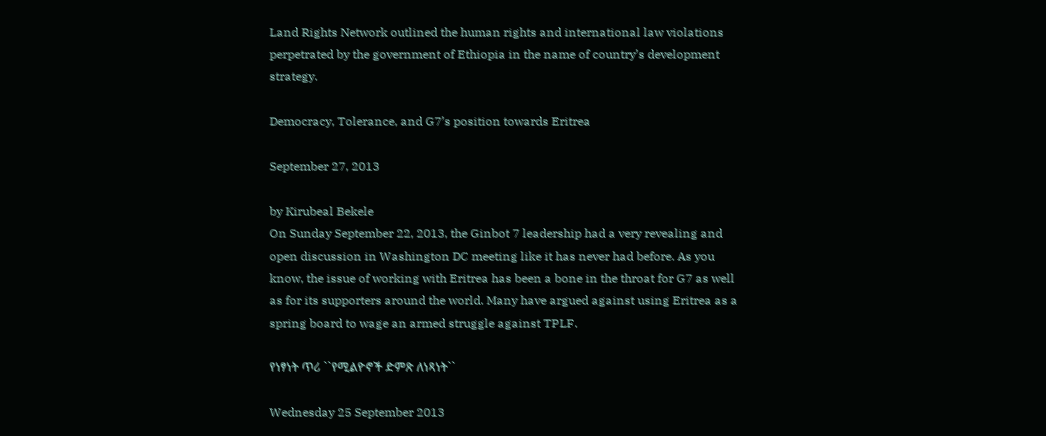Land Rights Network outlined the human rights and international law violations perpetrated by the government of Ethiopia in the name of country’s development strategy.

Democracy, Tolerance, and G7’s position towards Eritrea

September 27, 2013

by Kirubeal Bekele
On Sunday September 22, 2013, the Ginbot 7 leadership had a very revealing and open discussion in Washington DC meeting like it has never had before. As you know, the issue of working with Eritrea has been a bone in the throat for G7 as well as for its supporters around the world. Many have argued against using Eritrea as a spring board to wage an armed struggle against TPLF.

የነፃነት ጥሪ ``የሚልዮኖች ድምጽ ለነጻነት``

Wednesday 25 September 2013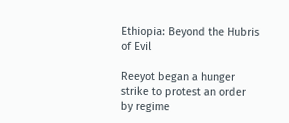Ethiopia: Beyond the Hubris of Evil

Reeyot began a hunger strike to protest an order by regime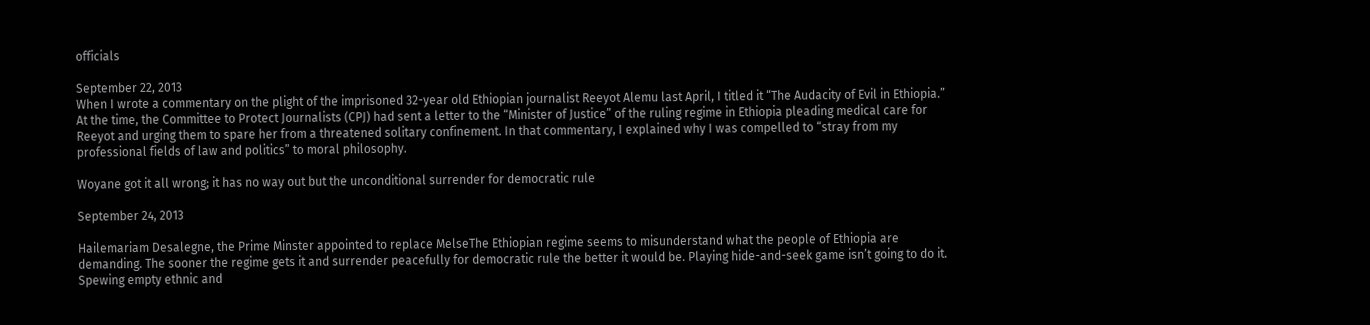officials

September 22, 2013
When I wrote a commentary on the plight of the imprisoned 32-year old Ethiopian journalist Reeyot Alemu last April, I titled it “The Audacity of Evil in Ethiopia.” At the time, the Committee to Protect Journalists (CPJ) had sent a letter to the “Minister of Justice” of the ruling regime in Ethiopia pleading medical care for Reeyot and urging them to spare her from a threatened solitary confinement. In that commentary, I explained why I was compelled to “stray from my professional fields of law and politics” to moral philosophy.

Woyane got it all wrong; it has no way out but the unconditional surrender for democratic rule

September 24, 2013

Hailemariam Desalegne, the Prime Minster appointed to replace MelseThe Ethiopian regime seems to misunderstand what the people of Ethiopia are demanding. The sooner the regime gets it and surrender peacefully for democratic rule the better it would be. Playing hide-and-seek game isn’t going to do it.  Spewing empty ethnic and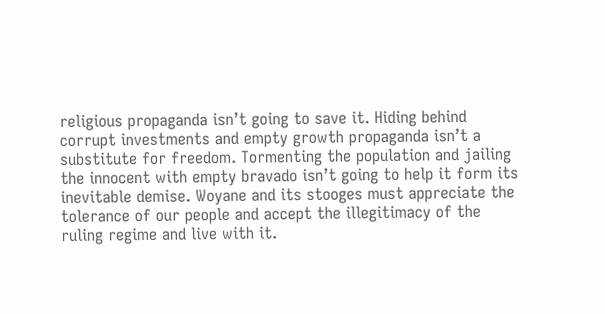religious propaganda isn’t going to save it. Hiding behind corrupt investments and empty growth propaganda isn’t a substitute for freedom. Tormenting the population and jailing the innocent with empty bravado isn’t going to help it form its inevitable demise. Woyane and its stooges must appreciate the tolerance of our people and accept the illegitimacy of the ruling regime and live with it.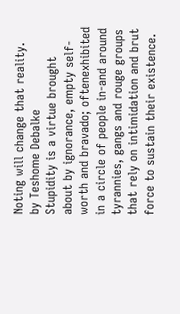Noting will change that reality.
by Teshome Debalke
Stupidity is a virtue brought about by ignorance, empty self-worth and bravado; oftenexhibited in a circle of people in-and around tyrannies, gangs and rouge groups that rely on intimidation and brut force to sustain their existence.